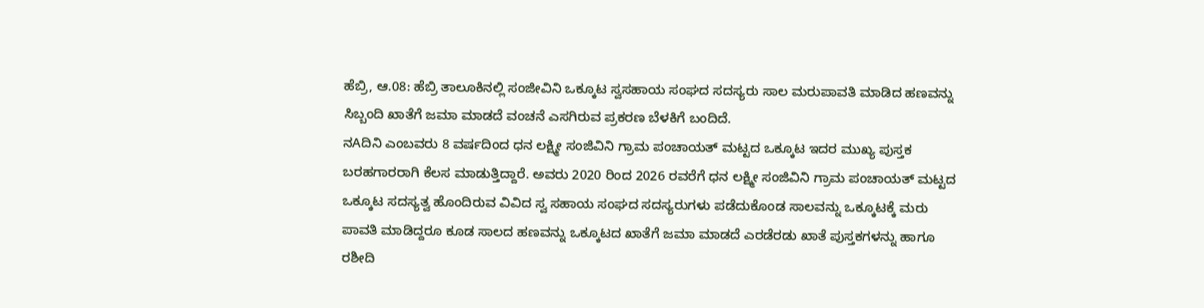ಹೆಬ್ರಿ, ಆ.08: ಹೆಬ್ರಿ ತಾಲೂಕಿನಲ್ಲಿ ಸಂಜೀವಿನಿ ಒಕ್ಕೂಟ ಸ್ವಸಹಾಯ ಸಂಘದ ಸದಸ್ಯರು ಸಾಲ ಮರುಪಾವತಿ ಮಾಡಿದ ಹಣವನ್ನು ಸಿಬ್ಬಂದಿ ಖಾತೆಗೆ ಜಮಾ ಮಾಡದೆ ವಂಚನೆ ಎಸಗಿರುವ ಪ್ರಕರಣ ಬೆಳಕಿಗೆ ಬಂದಿದೆ.
ನAದಿನಿ ಎಂಬವರು 8 ವರ್ಷದಿಂದ ಧನ ಲಕ್ಷ್ಮೀ ಸಂಜಿವಿನಿ ಗ್ರಾಮ ಪಂಚಾಯತ್ ಮಟ್ಟದ ಒಕ್ಕೂಟ ಇದರ ಮುಖ್ಯ ಪುಸ್ತಕ ಬರಹಗಾರರಾಗಿ ಕೆಲಸ ಮಾಡುತ್ತಿದ್ದಾರೆ. ಅವರು 2020 ರಿಂದ 2026 ರವರೆಗೆ ಧನ ಲಕ್ಷ್ಮೀ ಸಂಜಿವಿನಿ ಗ್ರಾಮ ಪಂಚಾಯತ್ ಮಟ್ಟದ ಒಕ್ಕೂಟ ಸದಸ್ಯತ್ವ ಹೊಂದಿರುವ ವಿವಿದ ಸ್ವ ಸಹಾಯ ಸಂಘದ ಸದಸ್ಯರುಗಳು ಪಡೆದುಕೊಂಡ ಸಾಲವನ್ನು ಒಕ್ಕೂಟಕ್ಕೆ ಮರು ಪಾವತಿ ಮಾಡಿದ್ದರೂ ಕೂಡ ಸಾಲದ ಹಣವನ್ನು ಒಕ್ಕೂಟದ ಖಾತೆಗೆ ಜಮಾ ಮಾಡದೆ ಎರಡೆರಡು ಖಾತೆ ಪುಸ್ತಕಗಳನ್ನು ಹಾಗೂ ರಶೀದಿ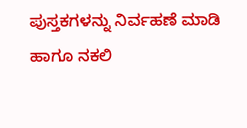ಪುಸ್ತಕಗಳನ್ನು ನಿರ್ವಹಣೆ ಮಾಡಿ ಹಾಗೂ ನಕಲಿ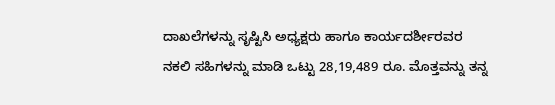ದಾಖಲೆಗಳನ್ನು ಸೃಷ್ಟಿಸಿ ಅಧ್ಯಕ್ಷರು ಹಾಗೂ ಕಾರ್ಯದರ್ಶೀರವರ ನಕಲಿ ಸಹಿಗಳನ್ನು ಮಾಡಿ ಒಟ್ಟು 28,19,489 ರೂ. ಮೊತ್ತವನ್ನು ತನ್ನ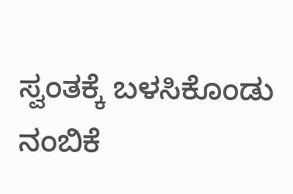ಸ್ವಂತಕ್ಕೆ ಬಳಸಿಕೊಂಡು ನಂಬಿಕೆ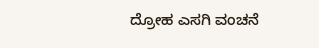ದ್ರೋಹ ಎಸಗಿ ವಂಚನೆ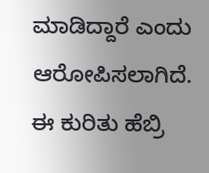ಮಾಡಿದ್ದಾರೆ ಎಂದು ಆರೋಪಿಸಲಾಗಿದೆ.
ಈ ಕುರಿತು ಹೆಬ್ರಿ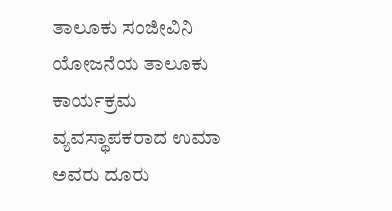ತಾಲೂಕು ಸಂಜೀವಿನಿ ಯೋಜನೆಯ ತಾಲೂಕು ಕಾರ್ಯಕ್ರಮ ವ್ಯವಸ್ಥಾಪಕರಾದ ಉಮಾ ಅವರು ದೂರು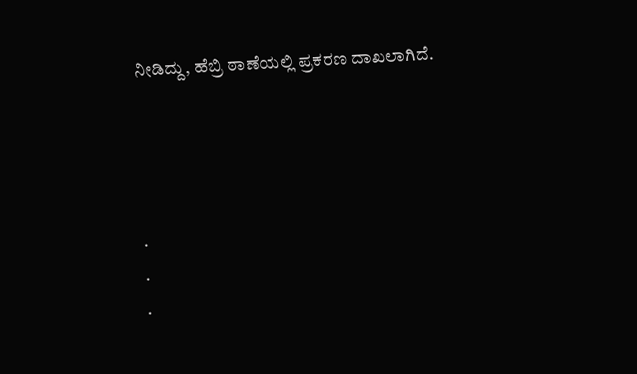ನೀಡಿದ್ದು, ಹೆಬ್ರಿ ಠಾಣೆಯಲ್ಲಿ ಪ್ರಕರಣ ದಾಖಲಾಗಿದೆ.




.
.
.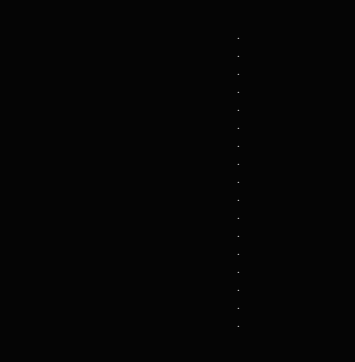.
.
.
.
.
.
.
.
.
.
.
.
.
.
.
.
.